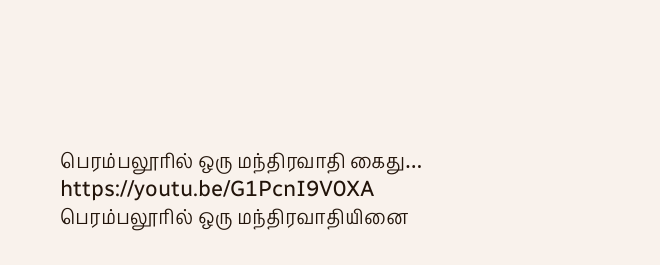பெரம்பலூரில் ஒரு மந்திரவாதி கைது…
https://youtu.be/G1PcnI9V0XA பெரம்பலூரில் ஒரு மந்திரவாதியினை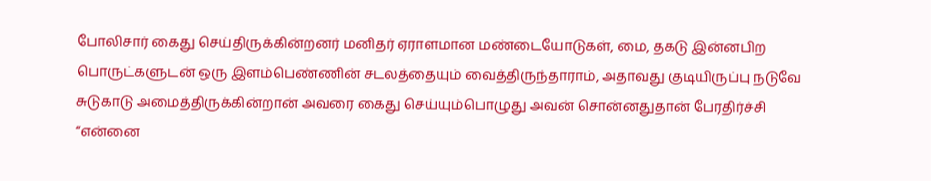போலிசார் கைது செய்திருக்கின்றனர் மனிதர் ஏராளமான மண்டையோடுகள், மை, தகடு இன்னபிற பொருட்களுடன் ஒரு இளம்பெண்ணின் சடலத்தையும் வைத்திருந்தாராம், அதாவது குடியிருப்பு நடுவே சுடுகாடு அமைத்திருக்கின்றான் அவரை கைது செய்யும்பொழுது அவன் சொன்னதுதான் பேரதிர்ச்சி “என்னை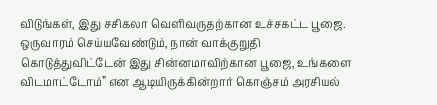விடுங்கள், இது சசிகலா வெளிவருதற்கான உச்சகட்ட பூஜை. ஒருவாரம் செய்யவேண்டும், நான் வாக்குறுதி கொடுத்துவிட்டேன் இது சின்னமாவிற்கான பூஜை, உங்களை விடமாட்டோம்” என ஆடியிருக்கின்றார் கொஞ்சம் அரசியல்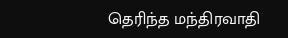தெரிந்த மந்திரவாதி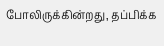போலிருக்கின்றது, தப்பிக்க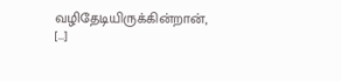வழிதேடியிருக்கின்றான், […]